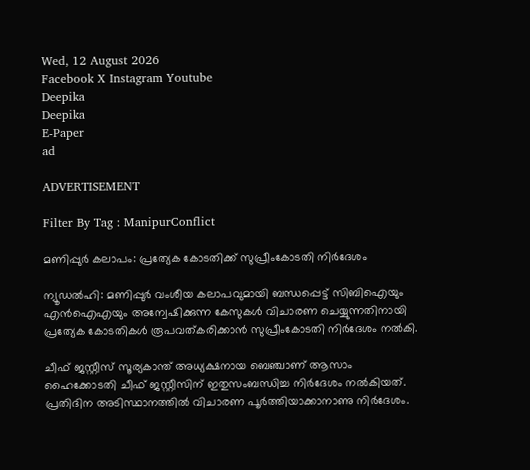Wed, 12 August 2026
Facebook X Instagram Youtube
Deepika
Deepika
E-Paper
ad

ADVERTISEMENT

Filter By Tag : ManipurConflict

മണിപ്പുർ കലാപം: പ്രത്യേക കോടതിക്ക് സുപ്രീംകോടതി നിർദേശം

ന്യൂഡൽഹി: മണിപ്പുർ വംശീയ കലാപവുമായി ബന്ധപ്പെട്ട് സിബിഐയും എൻഐഎയും അന്വേഷിക്കുന്ന കേസുകൾ വിചാരണ ചെയ്യുന്നതിനായി പ്രത്യേക കോടതികൾ രൂപവത്കരിക്കാൻ സുപ്രീംകോടതി നിർദേശം നൽകി.

ചീഫ് ജസ്റ്റീസ് സൂര്യകാന്ത് അധ്യക്ഷനായ ബെഞ്ചാണ് ആസാം ഹൈക്കോടതി ചീഫ് ജസ്റ്റീസിന് ഇതുസംബന്ധിച്ച നിർദേശം നൽകിയത്. പ്രതിദിന അടിസ്ഥാനത്തിൽ വിചാരണ പൂർത്തിയാക്കാനാണു നിർദേശം.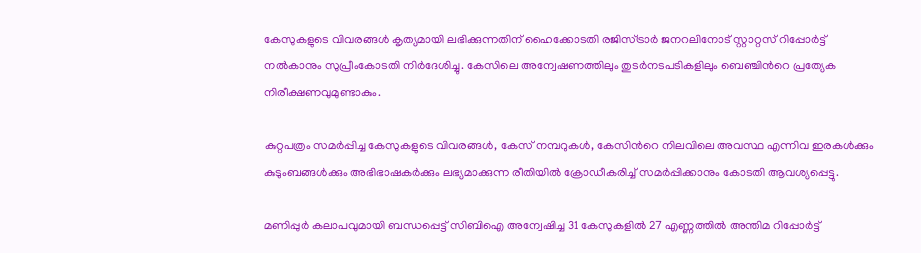കേസുകളുടെ വിവരങ്ങൾ കൃത്യമായി ലഭിക്കുന്നതിന് ഹൈക്കോടതി രജിസ്ട്രാർ ജനറലിനോട് സ്റ്റാറ്റസ് റിപ്പോർട്ട് നൽകാനും സുപ്രീംകോടതി നിർദേശിച്ചു. കേസിലെ അന്വേഷണത്തിലും തുടർനടപടികളിലും ബെഞ്ചിന്‍റെ പ്രത്യേക നിരീക്ഷണവുമുണ്ടാകും.

കുറ്റപത്രം സമര്‍പ്പിച്ച കേസുകളുടെ വിവരങ്ങള്‍, കേസ് നമ്പറുകള്‍, കേസിന്‍റെ നിലവിലെ അവസ്ഥ എന്നിവ ഇരകള്‍ക്കും കുടുംബങ്ങള്‍ക്കും അഭിഭാഷകര്‍ക്കും ലഭ്യമാക്കുന്ന രീതിയില്‍ ക്രോഡീകരിച്ച് സമര്‍പ്പിക്കാനും കോടതി ആവശ്യപ്പെട്ടു.

മണിപ്പുർ കലാപവുമായി ബന്ധപ്പെട്ട് സിബിഐ അന്വേഷിച്ച 31 കേസുകളില്‍ 27 എണ്ണത്തില്‍ അന്തിമ റിപ്പോര്‍ട്ട്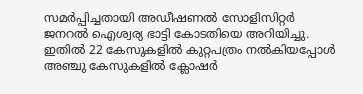സമര്‍പ്പിച്ചതായി അഡീഷണൽ സോളിസിറ്റർ ജനറൽ ഐശ്വര്യ ഭാട്ടി കോടതിയെ അറിയിച്ചു. ഇതിൽ 22 കേസുകളിൽ കുറ്റപത്രം നൽകിയപ്പോൾ അഞ്ചു കേസുകളിൽ ക്ലോഷർ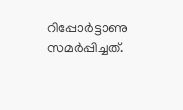റിപ്പോർട്ടാണു സമർപ്പിച്ചത്.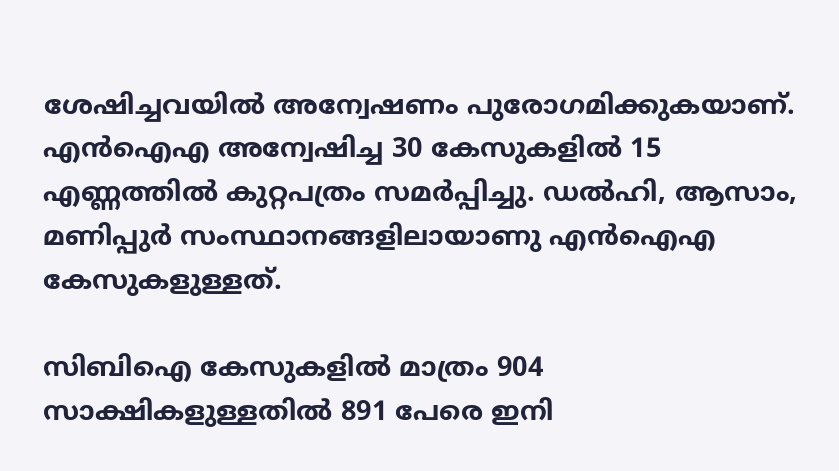ശേഷിച്ചവയിൽ അന്വേഷണം പുരോഗമിക്കുകയാണ്. എന്‍ഐഎ അന്വേഷിച്ച 30 കേസുകളില്‍ 15 എണ്ണത്തില്‍ കുറ്റപത്രം സമര്‍പ്പിച്ചു. ഡൽഹി, ആസാം, മണിപ്പുർ സംസ്ഥാനങ്ങളിലായാണു എൻഐഎ കേസുകളുള്ളത്.

സിബിഐ കേസുകളിൽ മാത്രം 904 സാക്ഷികളുള്ളതിൽ 891 പേരെ ഇനി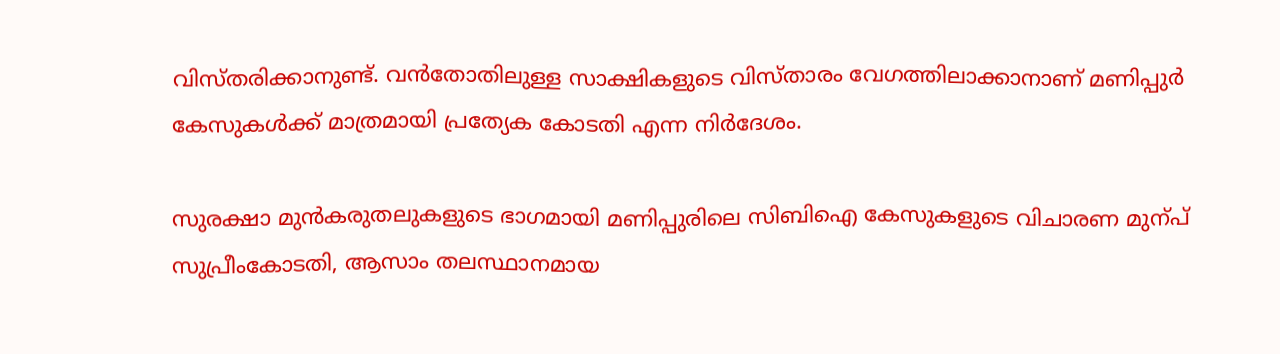വിസ്തരിക്കാനുണ്ട്. വൻതോതിലുള്ള സാക്ഷികളുടെ വിസ്താരം വേഗത്തിലാക്കാനാണ് മണിപ്പുർ കേസുകൾക്ക് മാത്രമായി പ്രത്യേക കോടതി എന്ന നിർദേശം.

സുരക്ഷാ മുൻകരുതലുകളുടെ ഭാഗമായി മണിപ്പുരിലെ സിബിഐ കേസുകളുടെ വിചാരണ മുന്പ് സുപ്രീംകോടതി, ആസാം തലസ്ഥാനമായ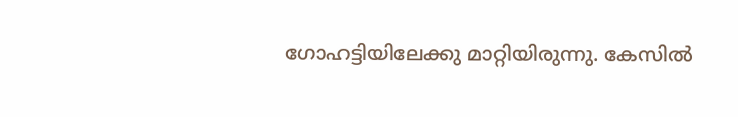ഗോഹട്ടിയിലേക്കു മാറ്റിയിരുന്നു. കേസിൽ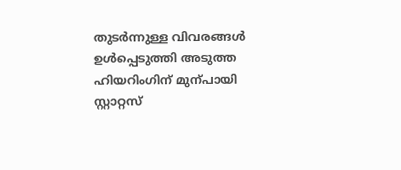തുടർന്നുള്ള വിവരങ്ങൾ ഉൾപ്പെടുത്തി അടുത്ത ഹിയറിംഗിന് മുന്പായി സ്റ്റാറ്റസ്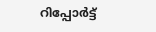റിപ്പോർട്ട്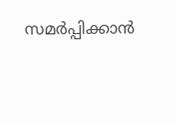സമർപ്പിക്കാൻ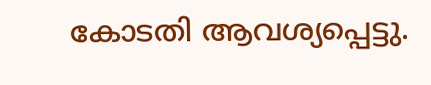കോടതി ആവശ്യപ്പെട്ടു.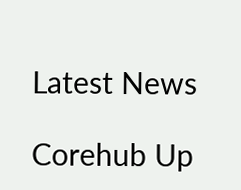Latest News

Corehub Up